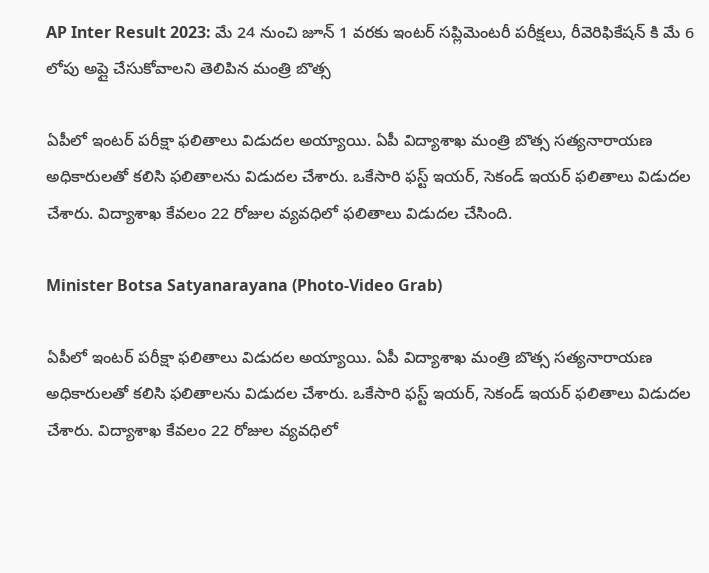AP Inter Result 2023: మే 24 నుంచి జూన్ 1 వరకు ఇంటర్ సప్లిమెంటరీ పరీక్షలు, రీవెరిఫికేషన్ కి మే 6 లోపు అప్లై చేసుకోవాలని తెలిపిన మంత్రి బొత్స

ఏపీలో ఇంటర్ పరీక్షా ఫలితాలు విడుదల అయ్యాయి. ఏపీ విద్యాశాఖ మంత్రి బొత్స సత్యనారాయణ అధికారులతో కలిసి ఫలితాలను విడుదల చేశారు. ఒకేసారి ఫస్ట్‌ ఇయర్‌, సెకండ్‌ ఇయర్‌ ఫలితాలు విడుదల చేశారు. విద్యాశాఖ కేవలం 22 రోజుల వ్యవధిలో ఫలితాలు విడుదల చేసింది.

Minister Botsa Satyanarayana (Photo-Video Grab)

ఏపీలో ఇంటర్ పరీక్షా ఫలితాలు విడుదల అయ్యాయి. ఏపీ విద్యాశాఖ మంత్రి బొత్స సత్యనారాయణ అధికారులతో కలిసి ఫలితాలను విడుదల చేశారు. ఒకేసారి ఫస్ట్‌ ఇయర్‌, సెకండ్‌ ఇయర్‌ ఫలితాలు విడుదల చేశారు. విద్యాశాఖ కేవలం 22 రోజుల వ్యవధిలో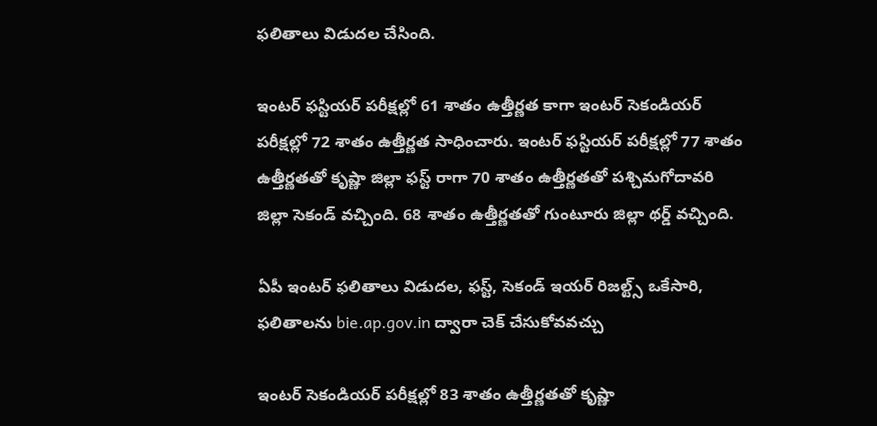ఫలితాలు విడుదల చేసింది.

ఇంటర్‌ ఫస్టియర్‌ పరీక్షల్లో 61 శాతం ఉత్తీర్ణత కాగా ఇంటర్‌ సెకండియర్‌ పరీక్షల్లో 72 శాతం ఉత్తీర్ణత సాధించారు. ఇంటర్‌ ఫస్టియర్‌ పరీక్షల్లో 77 శాతం ఉత్తీర్ణతతో కృష్ణా జిల్లా ఫస్ట్‌ రాగా 70 శాతం ఉత్తీర్ణతతో పశ్చిమగోదావరి జిల్లా సెకండ్‌ వచ్చింది. 68 శాతం ఉత్తీర్ణతతో గుంటూరు జిల్లా థర్డ్‌ వచ్చింది.

ఏపీ ఇంటర్‌ ఫలితాలు విడుదల, ఫస్ట్, సెకండ్ ఇయర్ రిజల్ట్స్ ఒకేసారి, ఫలితాలను bie.ap.gov.in ద్వారా చెక్ చేసుకోవవచ్చు

ఇంటర్‌ సెకండియర్‌ పరీక్షల్లో 83 శాతం ఉత్తీర్ణతతో కృష్ణా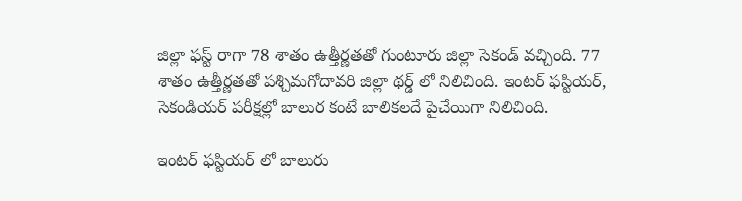జిల్లా ఫస్ట్‌ రాగా 78 శాతం ఉత్తీర్ణతతో గుంటూరు జిల్లా సెకండ్‌ వచ్చింది. 77 శాతం ఉత్తీర్ణతతో పశ్చిమగోదావరి జిల్లా థర్డ్‌ లో నిలిచింది. ఇంటర్‌ ఫస్టియర్‌, సెకండియర్‌ పరీక్షల్లో బాలుర కంటే బాలికలదే పైచేయిగా నిలిచింది.

ఇంటర్ ఫస్టియర్ లో బాలురు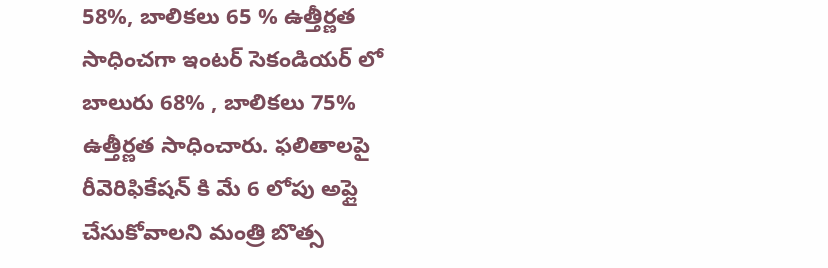58%, బాలికలు 65 % ఉత్తీర్ణత సాధించగా ఇంటర్ సెకండియర్ లో బాలురు 68% , బాలికలు 75% ఉత్తీర్ణత సాధించారు. ఫలితాలపై రీవెరిఫికేషన్ కి మే 6 లోపు అప్లై చేసుకోవాలని మంత్రి బొత్స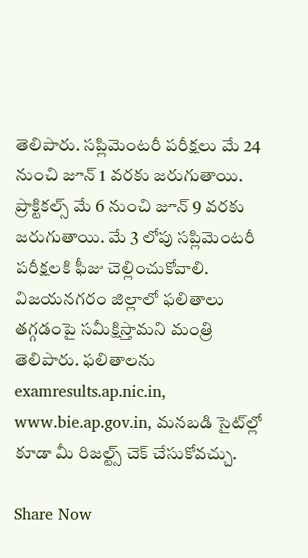తెలిపారు. సప్లిమెంటరీ పరీక్షలు మే 24 నుంచి జూన్ 1 వరకు జరుగుతాయి. ప్రాక్టికల్స్ మే 6 నుంచి జూన్ 9 వరకు జరుగుతాయి. మే 3 లోపు సప్లిమెంటరీ పరీక్షలకి ఫీజు చెల్లించుకోవాలి. విజయనగరం జిల్లాలో ఫలితాలు తగ్గడంపై సమీక్షిస్తామని మంత్రి తెలిపారు. ఫలితాలను examresults.ap.nic.in, www.bie.ap.gov.in, మనబడి సైట్‌ల్లో కూడా మీ రిజల్ట్స్‌ చెక్‌ చేసుకోవచ్చు.

Share Now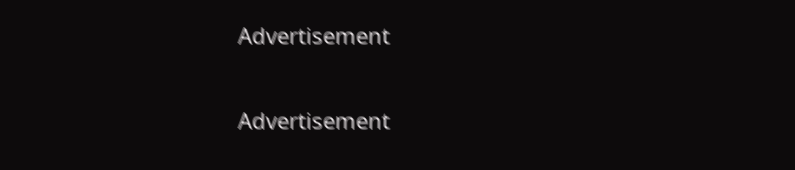Advertisement


Advertisement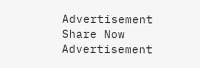Advertisement
Share Now
Advertisement